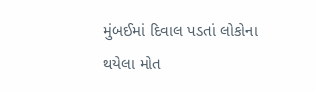મુંબઈમાં દિવાલ પડતાં લોકોના થયેલા મોત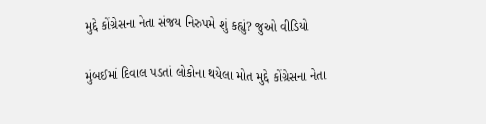મુદ્દે કોંગ્રેસના નેતા સંજય નિરુપમે શું કહ્યું? જુઓ વીડિયો

મુંબઈમાં દિવાલ પડતાં લોકોના થયેલા મોત મુદ્દે કોંગ્રેસના નેતા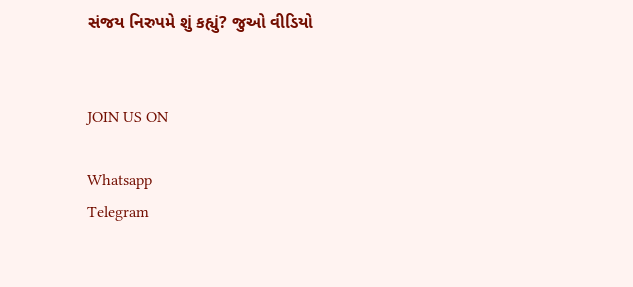સંજય નિરુપમે શું કહ્યું? જુઓ વીડિયો


JOIN US ON

Whatsapp
Telegram